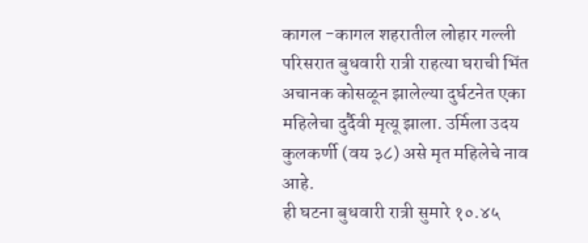कागल -कागल शहरातील लोहार गल्ली परिसरात बुधवारी रात्री राहत्या घराची भिंत अचानक कोसळून झालेल्या दुर्घटनेत एका महिलेचा दुर्दैवी मृत्यू झाला. उर्मिला उदय कुलकर्णी (वय ३८) असे मृत महिलेचे नाव आहे.
ही घटना बुधवारी रात्री सुमारे १०.४५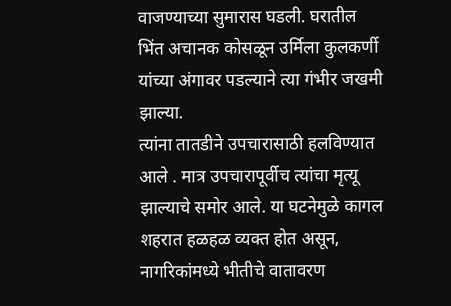वाजण्याच्या सुमारास घडली. घरातील भिंत अचानक कोसळून उर्मिला कुलकर्णी यांच्या अंगावर पडल्याने त्या गंभीर जखमी झाल्या.
त्यांना तातडीने उपचारासाठी हलविण्यात आले . मात्र उपचारापूर्वीच त्यांचा मृत्यू झाल्याचे समोर आले. या घटनेमुळे कागल शहरात हळहळ व्यक्त होत असून, नागरिकांमध्ये भीतीचे वातावरण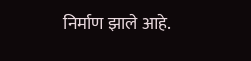निर्माण झाले आहे.